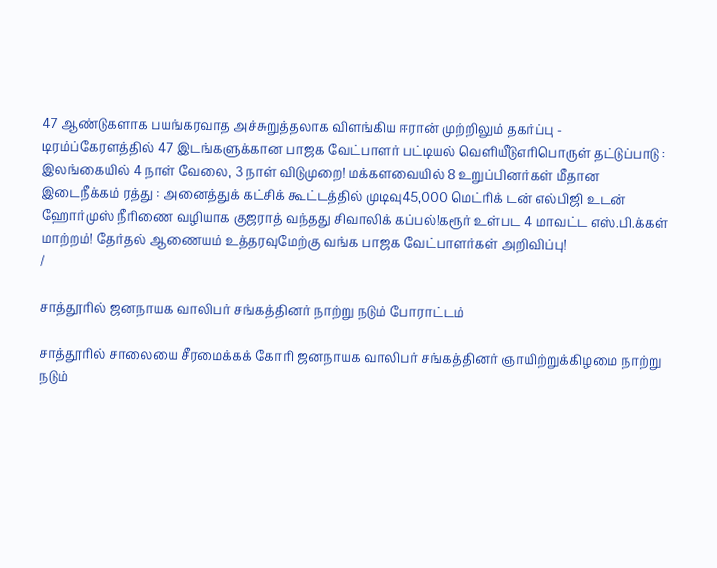47 ஆண்டுகளாக பயங்கரவாத அச்சுறுத்தலாக விளங்கிய ஈரான் முற்றிலும் தகர்ப்பு - டிரம்ப்கேரளத்தில் 47 இடங்களுக்கான பாஜக வேட்பாளர் பட்டியல் வெளியீடுஎரிபொருள் தட்டுப்பாடு : இலங்கையில் 4 நாள் வேலை, 3 நாள் விடுமுறை! மக்களவையில் 8 உறுப்பினர்கள் மீதான இடைநீக்கம் ரத்து : அனைத்துக் கட்சிக் கூட்டத்தில் முடிவு45,000 மெட்ரிக் டன் எல்பிஜி உடன் ஹோர்முஸ் நீரிணை வழியாக குஜராத் வந்தது சிவாலிக் கப்பல்!கரூர் உள்பட 4 மாவட்ட எஸ்.பி.க்கள் மாற்றம்! தேர்தல் ஆணையம் உத்தரவுமேற்கு வங்க பாஜக வேட்பாளர்கள் அறிவிப்பு!
/

சாத்தூரில் ஜனநாயக வாலிபர் சங்கத்தினர் நாற்று நடும் போராட்டம்

சாத்தூரில் சாலையை சீரமைக்கக் கோரி ஜனநாயக வாலிபர் சங்கத்தினர் ஞாயிற்றுக்கிழமை நாற்று நடும்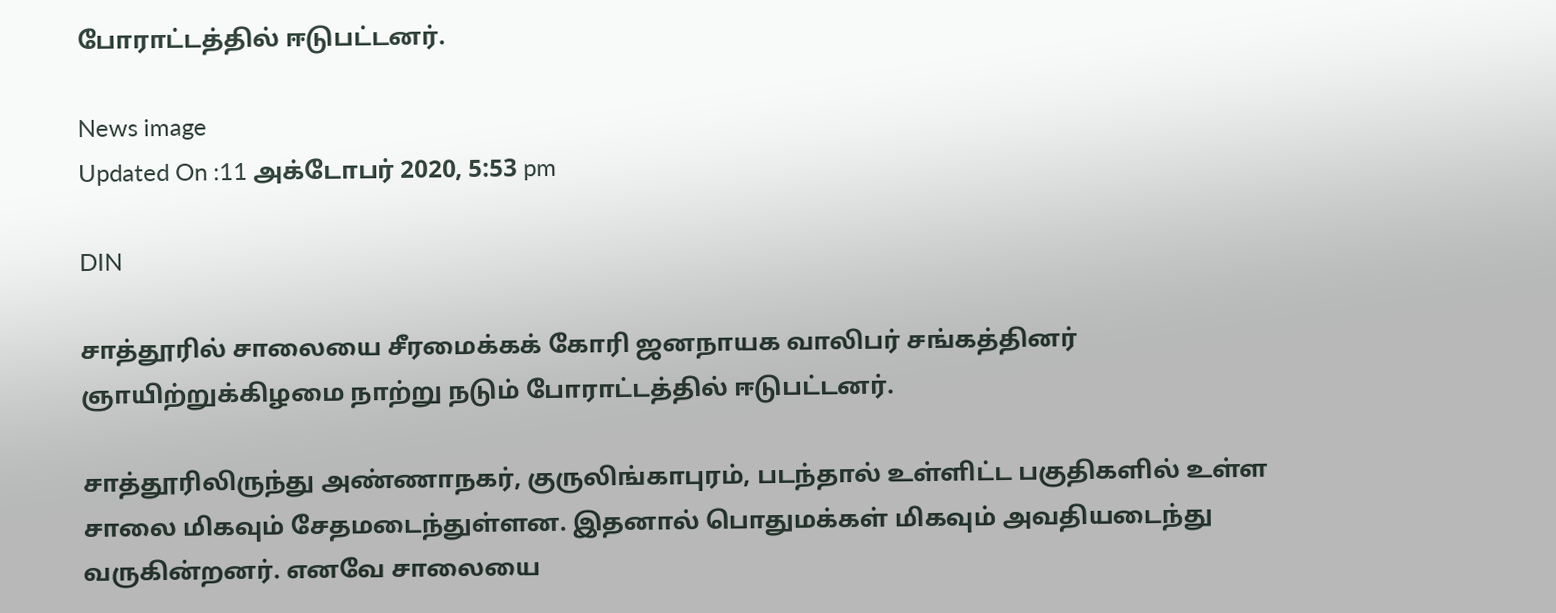போராட்டத்தில் ஈடுபட்டனர்.

News image
Updated On :11 அக்டோபர் 2020, 5:53 pm

DIN

சாத்தூரில் சாலையை சீரமைக்கக் கோரி ஜனநாயக வாலிபர் சங்கத்தினர் ஞாயிற்றுக்கிழமை நாற்று நடும் போராட்டத்தில் ஈடுபட்டனர்.

சாத்தூரிலிருந்து அண்ணாநகர், குருலிங்காபுரம், படந்தால் உள்ளிட்ட பகுதிகளில் உள்ள சாலை மிகவும் சேதமடைந்துள்ளன. இதனால் பொதுமக்கள் மிகவும் அவதியடைந்து வருகின்றனர். எனவே சாலையை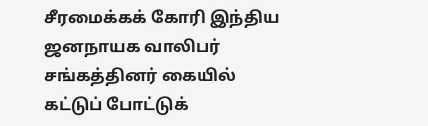சீரமைக்கக் கோரி இந்திய ஜனநாயக வாலிபர் சங்கத்தினர் கையில் கட்டுப் போட்டுக்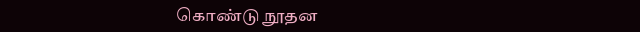கொண்டு நூதன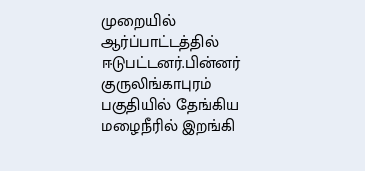முறையில் ஆர்ப்பாட்டத்தில் ஈடுபட்டனர்.பின்னர் குருலிங்காபுரம் பகுதியில் தேங்கிய மழைநீரில் இறங்கி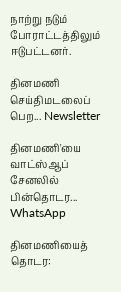நாற்று நடும் போராட்டத்திலும் ஈடுபட்டனர்.

தினமணி செய்திமடலைப் பெற... Newsletter

தினமணி'யை வாட்ஸ்ஆப் சேனலில் பின்தொடர... WhatsApp

தினமணியைத் தொடர: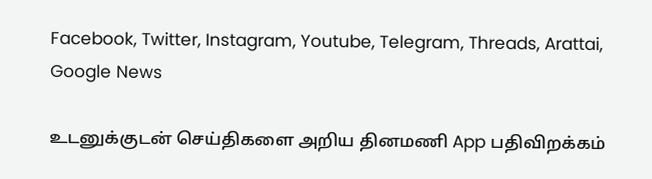Facebook, Twitter, Instagram, Youtube, Telegram, Threads, Arattai, Google News

உடனுக்குடன் செய்திகளை அறிய தினமணி App பதிவிறக்கம்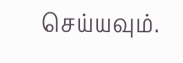செய்யவும்.